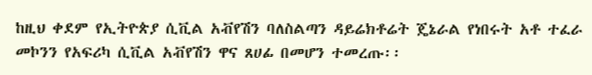ከዚህ ቀደም የኢትዮጵያ ሲቪል አቭየሽን ባለስልጣን ዳይሬክቶሬት ጄኔራል የነበሩት አቶ ተፈራ መኮንን የአፍሪካ ሲቪል አቭየሽን ዋና ጸሀፊ በመሆን ተመረጡ፡፡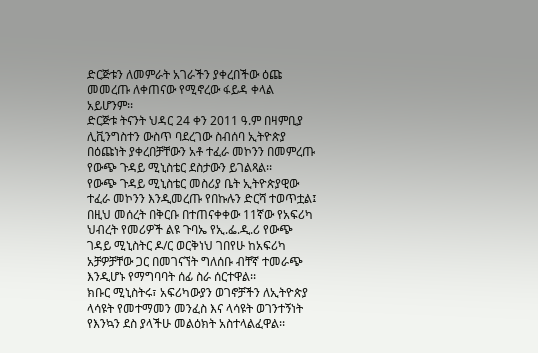ድርጅቱን ለመምራት አገራችን ያቀረበችው ዕጩ መመረጡ ለቀጠናው የሚኖረው ፋይዳ ቀላል አይሆንም፡፡
ድርጅቱ ትናንት ህዳር 24 ቀን 2011 ዓ.ም በዛምቢያ ሊቪንግስተን ውስጥ ባደረገው ስብሰባ ኢትዮጵያ በዕጩነት ያቀረበቻቸውን አቶ ተፈራ መኮንን በመምረጡ የውጭ ጉዳይ ሚኒስቴር ደስታውን ይገልጻል፡፡
የውጭ ጉዳይ ሚኒስቴር መስሪያ ቤት ኢትዮጵያዊው ተፈራ መኮንን እንዲመረጡ የበኩሉን ድርሻ ተወጥቷል፤ በዚህ መሰረት በቅርቡ በተጠናቀቀው 11ኛው የአፍሪካ ህብረት የመሪዎች ልዩ ጉባኤ የኢ.ፌ.ዲ.ሪ የውጭ ገዳይ ሚኒስትር ዶ/ር ወርቅነህ ገበየሁ ከአፍሪካ አቻዎቻቸው ጋር በመገናኘት ግለሰቡ ብቸኛ ተመራጭ እንዲሆኑ የማግባባት ሰፊ ስራ ሰርተዋል፡፡
ክቡር ሚኒስትሩ፣ አፍሪካውያን ወገኖቻችን ለኢትዮጵያ ላሳዩት የመተማመን መንፈስ እና ላሳዩት ወገንተኝነት የእንኳን ደስ ያላችሁ መልዕክት አስተላልፈዋል፡፡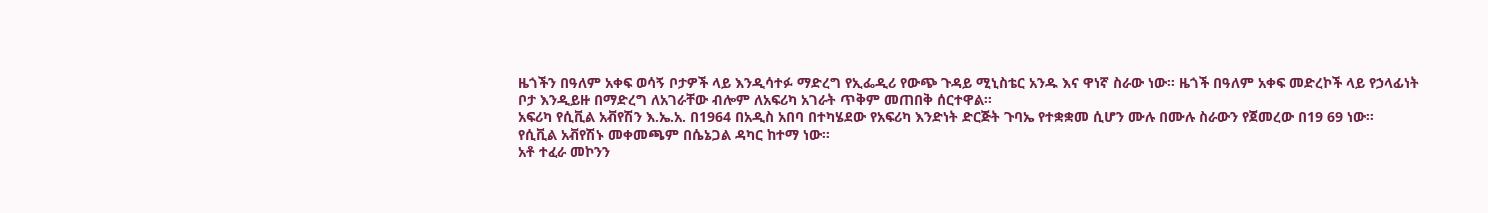ዜጎችን በዓለም አቀፍ ወሳኝ ቦታዎች ላይ እንዲሳተፉ ማድረግ የኢፌዲሪ የውጭ ጉዳይ ሚኒስቴር አንዱ እና ዋነኛ ስራው ነው፡፡ ዜጎች በዓለም አቀፍ መድረኮች ላይ የኃላፊነት ቦታ እንዲይዙ በማድረግ ለአገራቸው ብሎም ለአፍሪካ አገራት ጥቅም መጠበቅ ሰርተዋል፡፡
አፍሪካ የሲቪል አቭየሽን እ.ኤ.አ. በ1964 በአዲስ አበባ በተካሄደው የአፍሪካ እንድነት ድርጅት ጉባኤ የተቋቋመ ሲሆን ሙሉ በሙሉ ስራውን የጀመረው በ19 69 ነው፡፡
የሲቪል አቭየሽኑ መቀመጫም በሴኔጋል ዳካር ከተማ ነው፡፡
አቶ ተፈራ መኮንን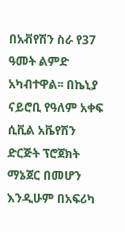በአቭየሽን ስራ የ37 ዓመት ልምድ አካብተዋል፡፡ በኬኒያ ናይሮቢ የዓለም አቀፍ ሲቪል አቬየሽን ድርጅት ፕሮጀክት ማኔጀር በመሆን እንዲሁም በአፍሪካ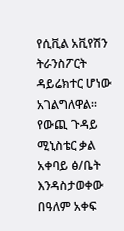የሲቪል አቪየሽን ትራንስፖርት ዳይሬክተር ሆነው አገልግለዋል፡፡
የውጪ ጉዳይ ሚኒስቴር ቃል አቀባይ ፅ/ቤት እንዳስታወቀው በዓለም አቀፍ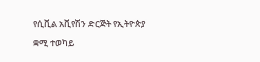የሲቪል አቪየሽን ድርጅት የኢትዮጵያ ቋሚ ተወካይ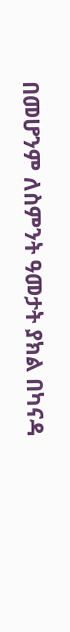በመሆንም ለስምንት ዓመታት ያክል በካናዳ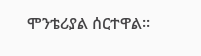ሞንቴሪያል ሰርተዋል፡፡